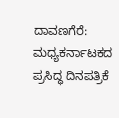ದಾವಣಗೆರೆ: ಮಧ್ಯಕರ್ನಾಟಕದ ಪ್ರಸಿದ್ಧ ದಿನಪತ್ರಿಕೆ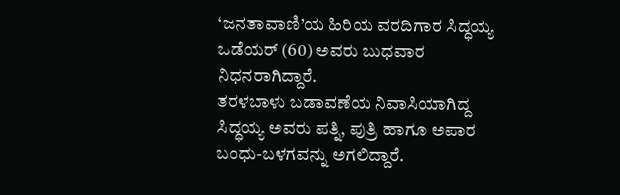‘ಜನತಾವಾಣಿ’ಯ ಹಿರಿಯ ವರದಿಗಾರ ಸಿದ್ಧಯ್ಯ ಒಡೆಯರ್ (60) ಅವರು ಬುಧವಾರ ನಿಧನರಾಗಿದ್ದಾರೆ.
ತರಳಬಾಳು ಬಡಾವಣೆಯ ನಿವಾಸಿಯಾಗಿದ್ದ ಸಿದ್ಧಯ್ಯ ಅವರು ಪತ್ನಿ, ಪುತ್ರಿ ಹಾಗೂ ಅಪಾರ ಬಂಧು-ಬಳಗವನ್ನು ಅಗಲಿದ್ದಾರೆ.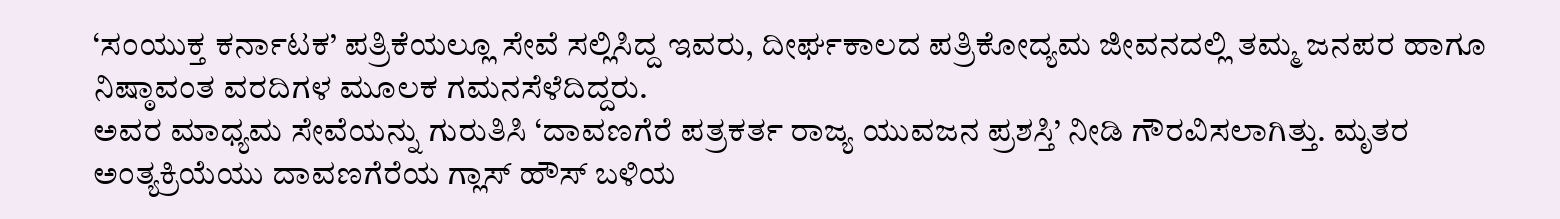‘ಸಂಯುಕ್ತ ಕರ್ನಾಟಕ’ ಪತ್ರಿಕೆಯಲ್ಲೂ ಸೇವೆ ಸಲ್ಲಿಸಿದ್ದ ಇವರು, ದೀರ್ಘಕಾಲದ ಪತ್ರಿಕೋದ್ಯಮ ಜೀವನದಲ್ಲಿ ತಮ್ಮ ಜನಪರ ಹಾಗೂ ನಿಷ್ಠಾವಂತ ವರದಿಗಳ ಮೂಲಕ ಗಮನಸೆಳೆದಿದ್ದರು.
ಅವರ ಮಾಧ್ಯಮ ಸೇವೆಯನ್ನು ಗುರುತಿಸಿ ‘ದಾವಣಗೆರೆ ಪತ್ರಕರ್ತ ರಾಜ್ಯ ಯುವಜನ ಪ್ರಶಸ್ತಿ’ ನೀಡಿ ಗೌರವಿಸಲಾಗಿತ್ತು. ಮೃತರ ಅಂತ್ಯಕ್ರಿಯೆಯು ದಾವಣಗೆರೆಯ ಗ್ಲಾಸ್ ಹೌಸ್ ಬಳಿಯ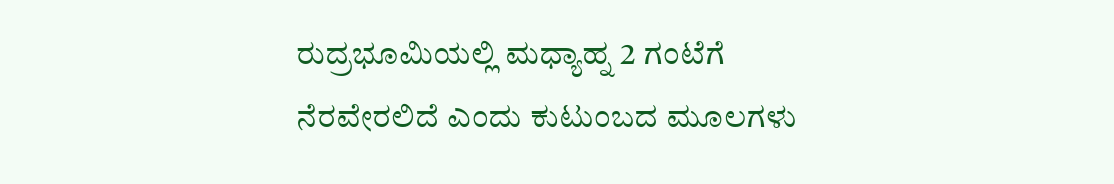ರುದ್ರಭೂಮಿಯಲ್ಲಿ ಮಧ್ಯಾಹ್ನ 2 ಗಂಟೆಗೆ ನೆರವೇರಲಿದೆ ಎಂದು ಕುಟುಂಬದ ಮೂಲಗಳು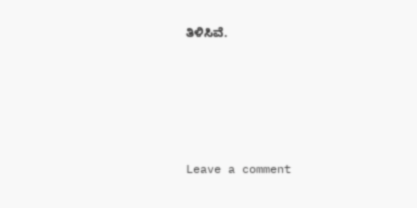ತಿಳಿಸಿವೆ.





Leave a comment